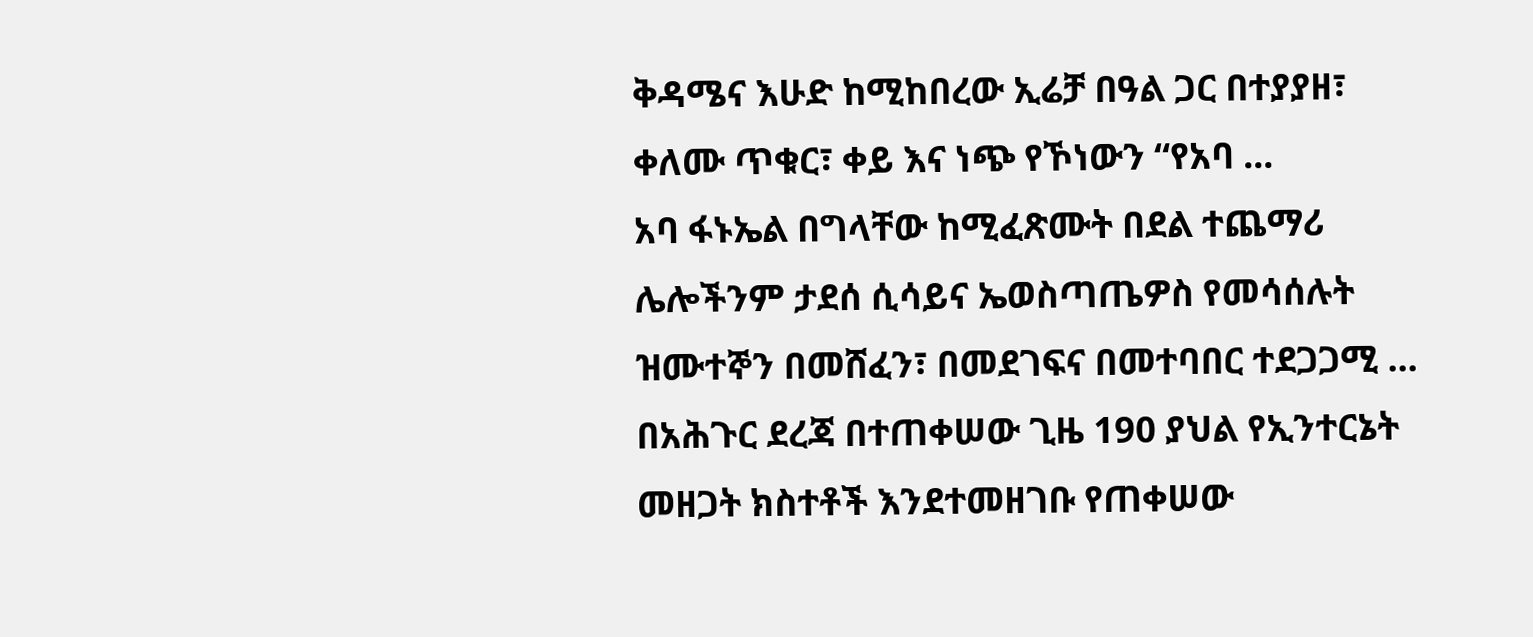ቅዳሜና እሁድ ከሚከበረው ኢሬቻ በዓል ጋር በተያያዘ፣ ቀለሙ ጥቁር፣ ቀይ እና ነጭ የኾነውን “የአባ ...
አባ ፋኑኤል በግላቸው ከሚፈጽሙት በደል ተጨማሪ ሌሎችንም ታደሰ ሲሳይና ኤወስጣጤዎስ የመሳሰሉት ዝሙተኞን በመሸፈን፣ በመደገፍና በመተባበር ተደጋጋሚ ...
በአሕጉር ደረጃ በተጠቀሠው ጊዜ 190 ያህል የኢንተርኔት መዘጋት ክስተቶች እንደተመዘገቡ የጠቀሠው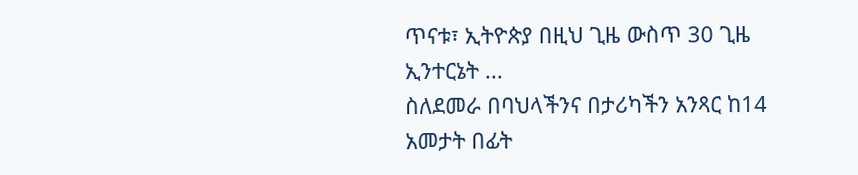ጥናቱ፣ ኢትዮጵያ በዚህ ጊዜ ውስጥ 30 ጊዜ ኢንተርኔት ...
ስለደመራ በባህላችንና በታሪካችን አንጻር ከ14 አመታት በፊት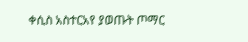ቀሲስ አስተርአየ ያወጡት ጦማር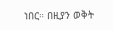ነበር። በዚያን ወቅት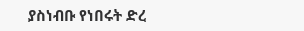ያስነብቡ የነበሩት ድረ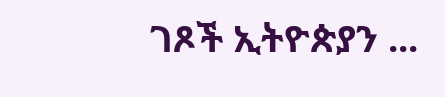ገጾች ኢትዮጵያን ...